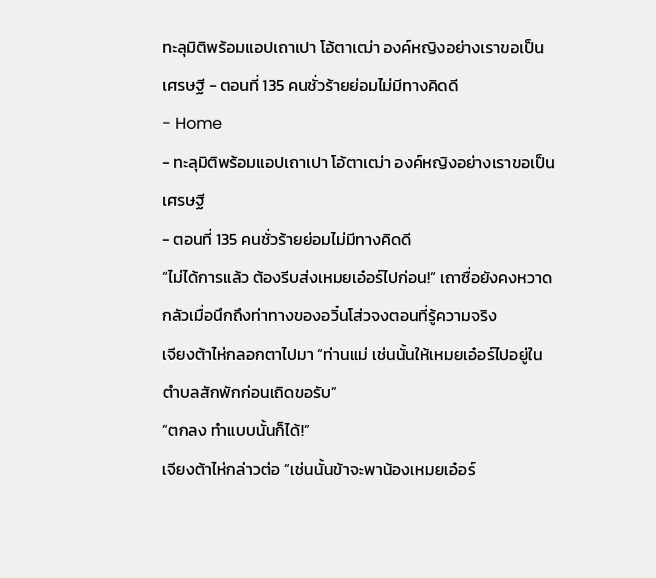ทะลุมิติพร้อมแอปเถาเปา โอ้ตาเฒ่า องค์หญิงอย่างเราขอเป็นเศรษฐี - ตอนที่ 135 คนชั่วร้ายย่อมไม่มีทางคิดดี
- Home
- ทะลุมิติพร้อมแอปเถาเปา โอ้ตาเฒ่า องค์หญิงอย่างเราขอเป็นเศรษฐี
- ตอนที่ 135 คนชั่วร้ายย่อมไม่มีทางคิดดี
“ไม่ได้การแล้ว ต้องรีบส่งเหมยเอ๋อร์ไปก่อน!” เถาซื่อยังคงหวาดกลัวเมื่อนึกถึงท่าทางของอวิ๋นโส่วจงตอนที่รู้ความจริง
เจียงต้าไห่กลอกตาไปมา “ท่านแม่ เช่นนั้นให้เหมยเอ๋อร์ไปอยู่ในตำบลสักพักก่อนเถิดขอรับ”
“ตกลง ทำแบบนั้นก็ได้!”
เจียงต้าไห่กล่าวต่อ “เช่นนั้นข้าจะพาน้องเหมยเอ๋อร์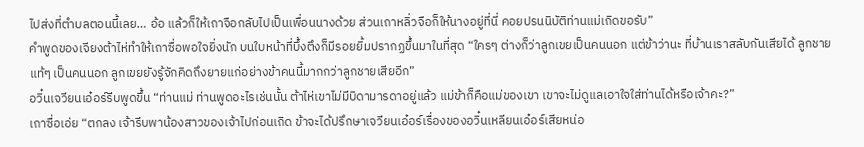ไปส่งที่ตำบลตอนนี้เลย… อ้อ แล้วก็ให้เถาจือกลับไปเป็นเพื่อนนางด้วย ส่วนเถาหลิ่วจือก็ให้นางอยู่ที่นี่ คอยปรนนิบัติท่านแม่เถิดขอรับ”
คำพูดของเจียงต้าไห่ทำให้เถาซื่อพอใจยิ่งนัก บนใบหน้าที่บึ้งตึงก็มีรอยยิ้มปรากฏขึ้นมาในที่สุด “ใครๆ ต่างก็ว่าลูกเขยเป็นคนนอก แต่ข้าว่านะ ที่บ้านเราสลับกันเสียได้ ลูกชายแท้ๆ เป็นคนนอก ลูกเขยยังรู้จักคิดถึงยายแก่อย่างข้าคนนี้มากกว่าลูกชายเสียอีก”
อวิ๋นเจวียนเอ๋อร์รีบพูดขึ้น “ท่านแม่ ท่านพูดอะไรเช่นนั้น ต้าไห่เขาไม่มีบิดามารดาอยู่แล้ว แม่ข้าก็คือแม่ของเขา เขาจะไม่ดูแลเอาใจใส่ท่านได้หรือเจ้าคะ?”
เถาซื่อเอ่ย “ตกลง เจ้ารีบพาน้องสาวของเจ้าไปก่อนเถิด ข้าจะได้ปรึกษาเจวียนเอ๋อร์เรื่องของอวิ๋นเหลียนเอ๋อร์เสียหน่อ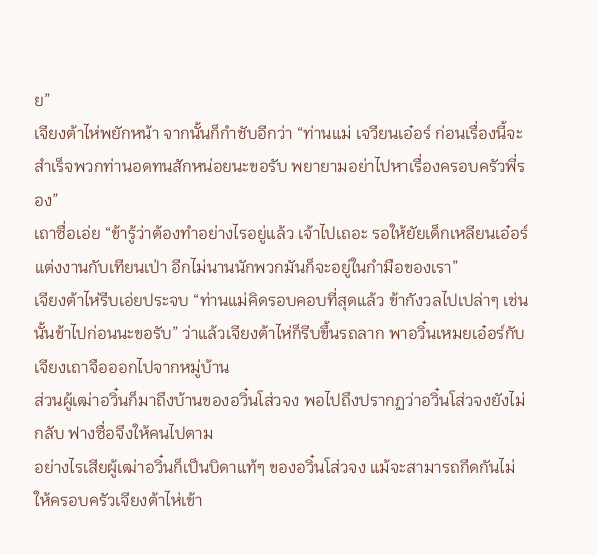ย”
เจียงต้าไห่พยักหน้า จากนั้นก็กำชับอีกว่า “ท่านแม่ เจวียนเอ๋อร์ ก่อนเรื่องนี้จะสำเร็จพวกท่านอดทนสักหน่อยนะขอรับ พยายามอย่าไปหาเรื่องครอบครัวพี่รอง”
เถาซื่อเอ่ย “ข้ารู้ว่าต้องทำอย่างไรอยู่แล้ว เจ้าไปเถอะ รอให้ยัยเด็กเหลียนเอ๋อร์แต่งงานกับเทียนเป่า อีกไม่นานนักพวกมันก็จะอยู่ในกำมือของเรา”
เจียงต้าไห่รีบเอ่ยประจบ “ท่านแม่คิดรอบคอบที่สุดแล้ว ข้ากังวลไปเปล่าๆ เช่นนั้นข้าไปก่อนนะขอรับ” ว่าแล้วเจียงต้าไห่ก็รีบขึ้นรถลาก พาอวิ๋นเหมยเอ๋อร์กับเจียงเถาจือออกไปจากหมู่บ้าน
ส่วนผู้เฒ่าอวิ๋นก็มาถึงบ้านของอวิ๋นโส่วจง พอไปถึงปรากฏว่าอวิ๋นโส่วจงยังไม่กลับ ฟางซื่อจึงให้คนไปตาม
อย่างไรเสียผู้เฒ่าอวิ๋นก็เป็นบิดาแท้ๆ ของอวิ๋นโส่วจง แม้จะสามารถกีดกันไม่ให้ครอบครัวเจียงต้าไห่เข้า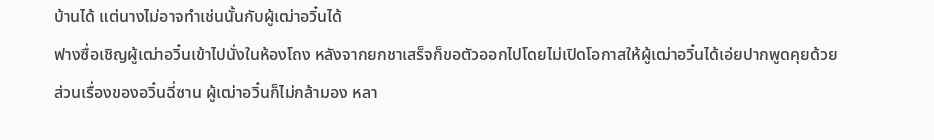บ้านได้ แต่นางไม่อาจทำเช่นนั้นกับผู้เฒ่าอวิ๋นได้
ฟางซื่อเชิญผู้เฒ่าอวิ๋นเข้าไปนั่งในห้องโถง หลังจากยกชาเสร็จก็ขอตัวออกไปโดยไม่เปิดโอกาสให้ผู้เฒ่าอวิ๋นได้เอ่ยปากพูดคุยด้วย
ส่วนเรื่องของอวิ๋นฉี่ซาน ผู้เฒ่าอวิ๋นก็ไม่กล้ามอง หลา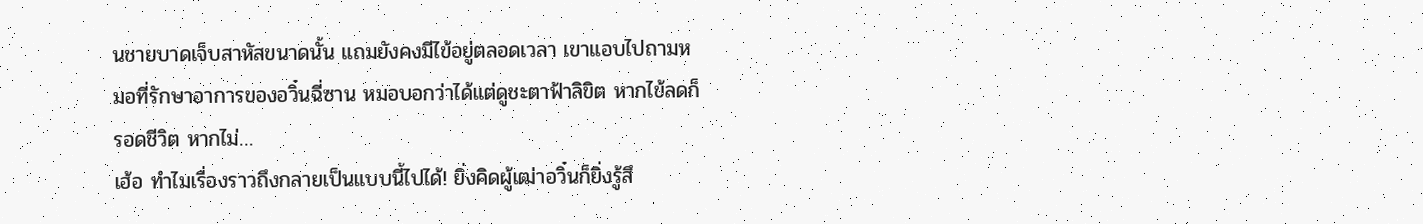นชายบาดเจ็บสาหัสขนาดนั้น แถมยังคงมีไข้อยู่ตลอดเวลา เขาแอบไปถามหมอที่รักษาอาการของอวิ๋นฉี่ซาน หมอบอกว่าได้แต่ดูชะตาฟ้าลิขิต หากไข้ลดก็รอดชีวิต หากไม่…
เฮ้อ ทำไมเรื่องราวถึงกลายเป็นแบบนี้ไปได้! ยิ่งคิดผู้เฒ่าอวิ๋นก็ยิ่งรู้สึ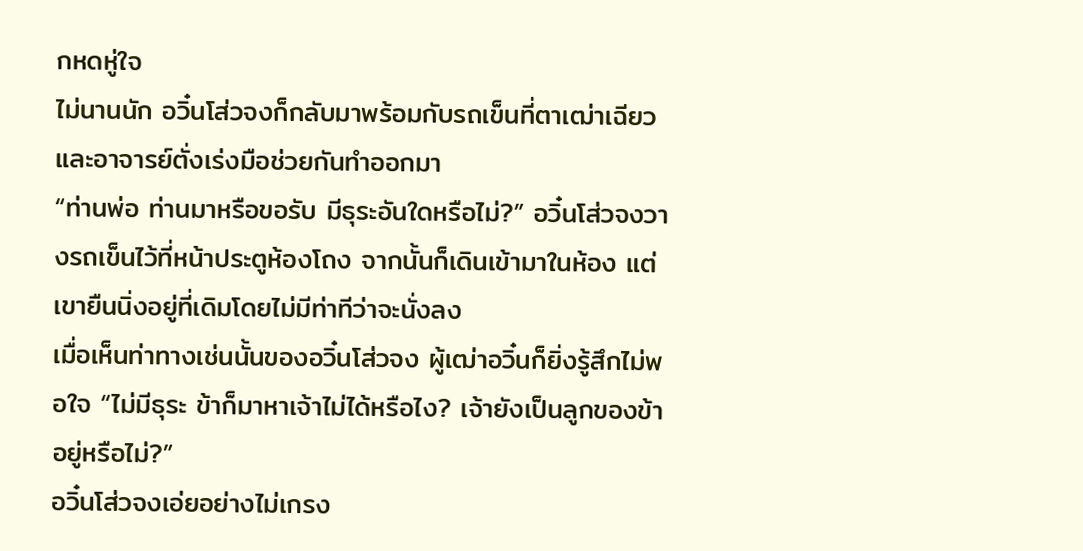กหดหู่ใจ
ไม่นานนัก อวิ๋นโส่วจงก็กลับมาพร้อมกับรถเข็นที่ตาเฒ่าเฉียวและอาจารย์ตั่งเร่งมือช่วยกันทำออกมา
“ท่านพ่อ ท่านมาหรือขอรับ มีธุระอันใดหรือไม่?” อวิ๋นโส่วจงวางรถเข็นไว้ที่หน้าประตูห้องโถง จากนั้นก็เดินเข้ามาในห้อง แต่เขายืนนิ่งอยู่ที่เดิมโดยไม่มีท่าทีว่าจะนั่งลง
เมื่อเห็นท่าทางเช่นนั้นของอวิ๋นโส่วจง ผู้เฒ่าอวิ๋นก็ยิ่งรู้สึกไม่พอใจ “ไม่มีธุระ ข้าก็มาหาเจ้าไม่ได้หรือไง? เจ้ายังเป็นลูกของข้าอยู่หรือไม่?”
อวิ๋นโส่วจงเอ่ยอย่างไม่เกรง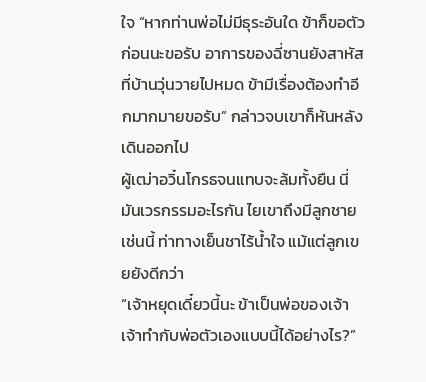ใจ “หากท่านพ่อไม่มีธุระอันใด ข้าก็ขอตัวก่อนนะขอรับ อาการของฉี่ซานยังสาหัส ที่บ้านวุ่นวายไปหมด ข้ามีเรื่องต้องทำอีกมากมายขอรับ” กล่าวจบเขาก็หันหลังเดินออกไป
ผู้เฒ่าอวิ๋นโกรธจนแทบจะล้มทั้งยืน นี่มันเวรกรรมอะไรกัน ไยเขาถึงมีลูกชายเช่นนี้ ท่าทางเย็นชาไร้น้ำใจ แม้แต่ลูกเขยยังดีกว่า
“เจ้าหยุดเดี๋ยวนี้นะ ข้าเป็นพ่อของเจ้า เจ้าทำกับพ่อตัวเองแบบนี้ได้อย่างไร?”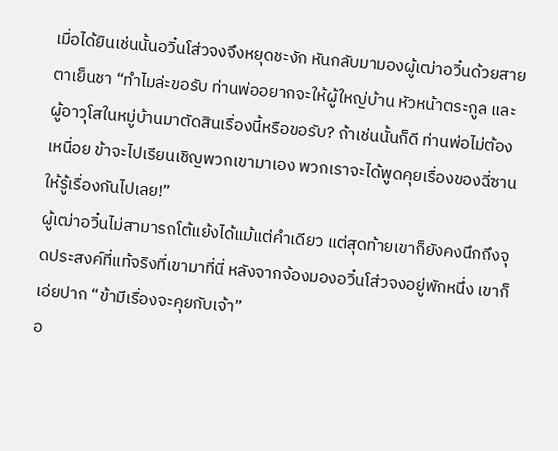เมื่อได้ยินเช่นนั้นอวิ๋นโส่วจงจึงหยุดชะงัก หันกลับมามองผู้เฒ่าอวิ๋นด้วยสายตาเย็นชา “ทำไมล่ะขอรับ ท่านพ่ออยากจะให้ผู้ใหญ่บ้าน หัวหน้าตระกูล และผู้อาวุโสในหมู่บ้านมาตัดสินเรื่องนี้หรือขอรับ? ถ้าเช่นนั้นก็ดี ท่านพ่อไม่ต้องเหนื่อย ข้าจะไปเรียนเชิญพวกเขามาเอง พวกเราจะได้พูดคุยเรื่องของฉี่ซานให้รู้เรื่องกันไปเลย!”
ผู้เฒ่าอวิ๋นไม่สามารถโต้แย้งได้แม้แต่คำเดียว แต่สุดท้ายเขาก็ยังคงนึกถึงจุดประสงค์ที่แท้จริงที่เขามาที่นี่ หลังจากจ้องมองอวิ๋นโส่วจงอยู่พักหนึ่ง เขาก็เอ่ยปาก “ข้ามีเรื่องจะคุยกับเจ้า”
อ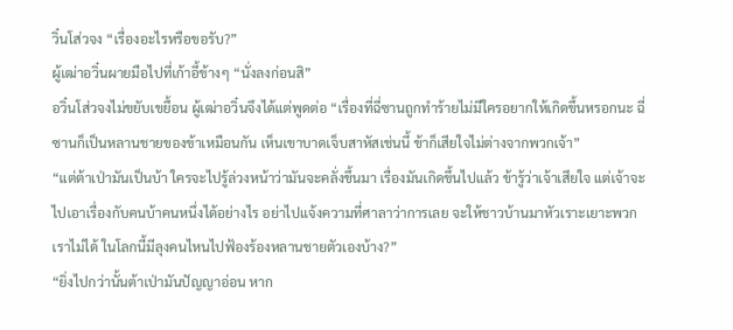วิ๋นโส่วจง “เรื่องอะไรหรือขอรับ?”
ผู้เฒ่าอวิ๋นผายมือไปที่เก้าอี้ข้างๆ “นั่งลงก่อนสิ”
อวิ๋นโส่วจงไม่ขยับเขยื้อน ผู้เฒ่าอวิ๋นจึงได้แต่พูดต่อ “เรื่องที่ฉี่ซานถูกทำร้ายไม่มีใครอยากให้เกิดขึ้นหรอกนะ ฉี่ซานก็เป็นหลานชายของข้าเหมือนกัน เห็นเขาบาดเจ็บสาหัสเช่นนี้ ข้าก็เสียใจไม่ต่างจากพวกเจ้า”
“แต่ต้าเป่ามันเป็นบ้า ใครจะไปรู้ล่วงหน้าว่ามันจะคลั่งขึ้นมา เรื่องมันเกิดขึ้นไปแล้ว ข้ารู้ว่าเจ้าเสียใจ แต่เจ้าจะไปเอาเรื่องกับคนบ้าคนหนึ่งได้อย่างไร อย่าไปแจ้งความที่ศาลาว่าการเลย จะให้ชาวบ้านมาหัวเราะเยาะพวกเราไม่ได้ ในโลกนี้มีลุงคนไหนไปฟ้องร้องหลานชายตัวเองบ้าง?”
“ยิ่งไปกว่านั้นต้าเป่ามันปัญญาอ่อน หาก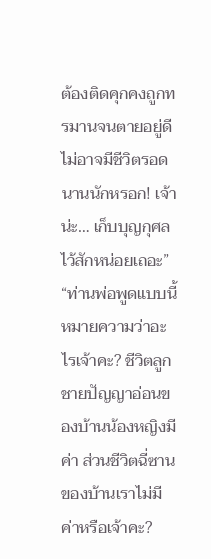ต้องติดคุกคงถูกทรมานจนตายอยู่ดี ไม่อาจมีชีวิตรอดนานนักหรอก! เจ้าน่ะ… เก็บบุญกุศลไว้สักหน่อยเถอะ”
“ท่านพ่อพูดแบบนี้หมายความว่าอะไรเจ้าคะ? ชีวิตลูกชายปัญญาอ่อนของบ้านน้องหญิงมีค่า ส่วนชีวิตฉี่ซานของบ้านเราไม่มีค่าหรือเจ้าคะ?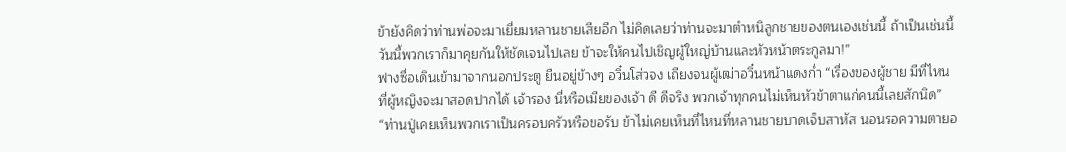ข้ายังคิดว่าท่านพ่อจะมาเยี่ยมหลานชายเสียอีก ไม่คิดเลยว่าท่านจะมาตำหนิลูกชายของตนเองเช่นนี้ ถ้าเป็นเช่นนี้ วันนี้พวกเราก็มาคุยกันให้ชัดเจนไปเลย ข้าจะให้คนไปเชิญผู้ใหญ่บ้านและหัวหน้าตระกูลมา!”
ฟางซื่อเดินเข้ามาจากนอกประตู ยืนอยู่ข้างๆ อวิ๋นโส่วจง เถียงจนผู้เฒ่าอวิ๋นหน้าแดงก่ำ “เรื่องของผู้ชาย มีที่ไหนที่ผู้หญิงจะมาสอดปากได้ เจ้ารอง นี่หรือเมียของเจ้า ดี ดีจริง พวกเจ้าทุกคนไม่เห็นหัวข้าตาแก่คนนี้เลยสักนิด”
“ท่านปู่เคยเห็นพวกเราเป็นครอบครัวหรือขอรับ ข้าไม่เคยเห็นที่ไหนที่หลานชายบาดเจ็บสาหัส นอนรอความตายอ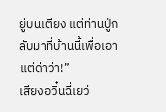ยู่บนเตียง แต่ท่านปู่กลับมาที่บ้านนี้เพื่อเอาแต่ด่าว่า!”
เสียงอวิ๋นฉี่เยว่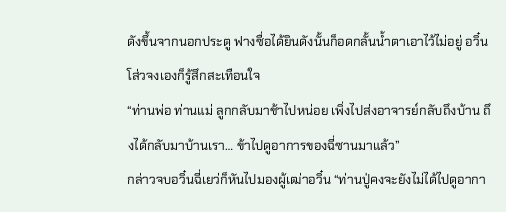ดังขึ้นจากนอกประตู ฟางซื่อได้ยินดังนั้นก็อดกลั้นน้ำตาเอาไว้ไม่อยู่ อวิ๋นโส่วจงเองก็รู้สึกสะเทือนใจ
“ท่านพ่อ ท่านแม่ ลูกกลับมาช้าไปหน่อย เพิ่งไปส่งอาจารย์กลับถึงบ้าน ถึงได้กลับมาบ้านเรา… ข้าไปดูอาการของฉี่ซานมาแล้ว”
กล่าวจบอวิ๋นฉี่เยว่ก็หันไปมองผู้เฒ่าอวิ๋น “ท่านปู่คงจะยังไม่ได้ไปดูอากา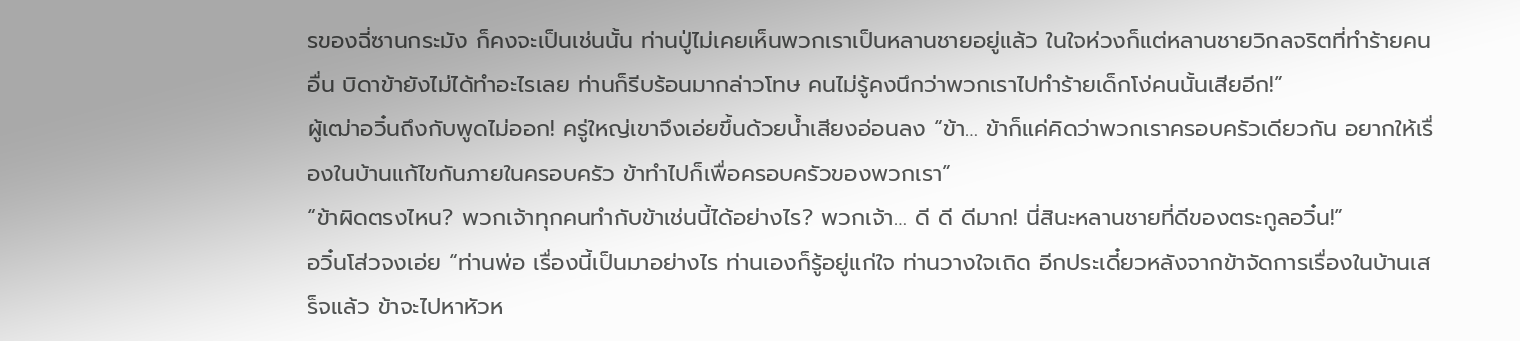รของฉี่ซานกระมัง ก็คงจะเป็นเช่นนั้น ท่านปู่ไม่เคยเห็นพวกเราเป็นหลานชายอยู่แล้ว ในใจห่วงก็แต่หลานชายวิกลจริตที่ทำร้ายคนอื่น บิดาข้ายังไม่ได้ทำอะไรเลย ท่านก็รีบร้อนมากล่าวโทษ คนไม่รู้คงนึกว่าพวกเราไปทำร้ายเด็กโง่คนนั้นเสียอีก!”
ผู้เฒ่าอวิ๋นถึงกับพูดไม่ออก! ครู่ใหญ่เขาจึงเอ่ยขึ้นด้วยน้ำเสียงอ่อนลง “ข้า… ข้าก็แค่คิดว่าพวกเราครอบครัวเดียวกัน อยากให้เรื่องในบ้านแก้ไขกันภายในครอบครัว ข้าทำไปก็เพื่อครอบครัวของพวกเรา”
“ข้าผิดตรงไหน? พวกเจ้าทุกคนทำกับข้าเช่นนี้ได้อย่างไร? พวกเจ้า… ดี ดี ดีมาก! นี่สินะหลานชายที่ดีของตระกูลอวิ๋น!”
อวิ๋นโส่วจงเอ่ย “ท่านพ่อ เรื่องนี้เป็นมาอย่างไร ท่านเองก็รู้อยู่แก่ใจ ท่านวางใจเถิด อีกประเดี๋ยวหลังจากข้าจัดการเรื่องในบ้านเสร็จแล้ว ข้าจะไปหาหัวห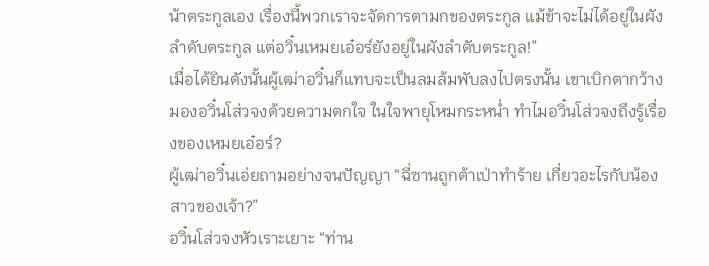น้าตระกูลเอง เรื่องนี้พวกเราจะจัดการตามกของตระกูล แม้ข้าจะไม่ได้อยู่ในผังลำดับตระกูล แต่อวิ๋นเหมยเอ๋อร์ยังอยู่ในผังลำดับตระกูล!”
เมื่อได้ยินดังนั้นผู้เฒ่าอวิ๋นก็แทบจะเป็นลมล้มพับลงไปตรงนั้น เขาเบิกตากว้างมองอวิ๋นโส่วจงด้วยความตกใจ ในใจพายุโหมกระหน่ำ ทำไมอวิ๋นโส่วจงถึงรู้เรื่องของเหมยเอ๋อร์?
ผู้เฒ่าอวิ๋นเอ่ยถามอย่างจนปัญญา “ฉี่ซานถูกต้าเป่าทำร้าย เกี่ยวอะไรกับน้องสาวของเจ้า?”
อวิ๋นโส่วจงหัวเราะเยาะ “ท่าน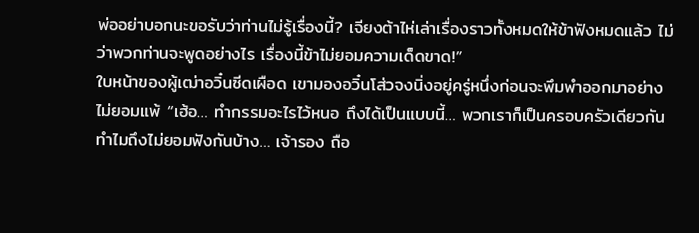พ่ออย่าบอกนะขอรับว่าท่านไม่รู้เรื่องนี้? เจียงต้าไห่เล่าเรื่องราวทั้งหมดให้ข้าฟังหมดแล้ว ไม่ว่าพวกท่านจะพูดอย่างไร เรื่องนี้ข้าไม่ยอมความเด็ดขาด!”
ใบหน้าของผู้เฒ่าอวิ๋นซีดเผือด เขามองอวิ๋นโส่วจงนิ่งอยู่ครู่หนึ่งก่อนจะพึมพำออกมาอย่างไม่ยอมแพ้ “เฮ้อ… ทำกรรมอะไรไว้หนอ ถึงได้เป็นแบบนี้… พวกเราก็เป็นครอบครัวเดียวกัน ทำไมถึงไม่ยอมฟังกันบ้าง… เจ้ารอง ถือ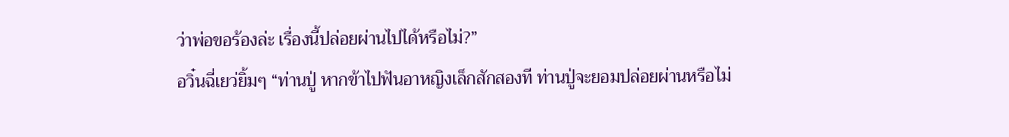ว่าพ่อขอร้องล่ะ เรื่องนี้ปล่อยผ่านไปได้หรือไม่?”
อวิ๋นฉี่เยว่ยิ้มๆ “ท่านปู่ หากข้าไปฟันอาหญิงเล็กสักสองที ท่านปู่จะยอมปล่อยผ่านหรือไม่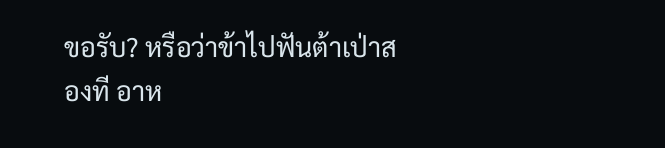ขอรับ? หรือว่าข้าไปฟันต้าเป่าสองที อาห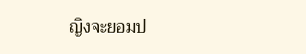ญิงจะยอมป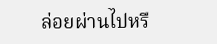ล่อยผ่านไปหรื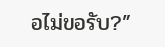อไม่ขอรับ?”